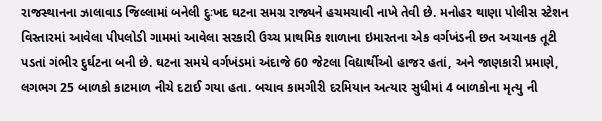રાજસ્થાનના ઝાલાવાડ જિલ્લામાં બનેલી દુઃખદ ઘટના સમગ્ર રાજ્યને હચમચાવી નાખે તેવી છે. મનોહર થાણા પોલીસ સ્ટેશન વિસ્તારમાં આવેલા પીપલોડી ગામમાં આવેલા સરકારી ઉચ્ચ પ્રાથમિક શાળાના ઇમારતના એક વર્ગખંડની છત અચાનક તૂટી પડતાં ગંભીર દુર્ઘટના બની છે. ઘટના સમયે વર્ગખંડમાં અંદાજે 60 જેટલા વિદ્યાર્થીઓ હાજર હતાં, અને જાણકારી પ્રમાણે, લગભગ 25 બાળકો કાટમાળ નીચે દટાઈ ગયા હતા. બચાવ કામગીરી દરમિયાન અત્યાર સુધીમાં 4 બાળકોના મૃત્યુ ની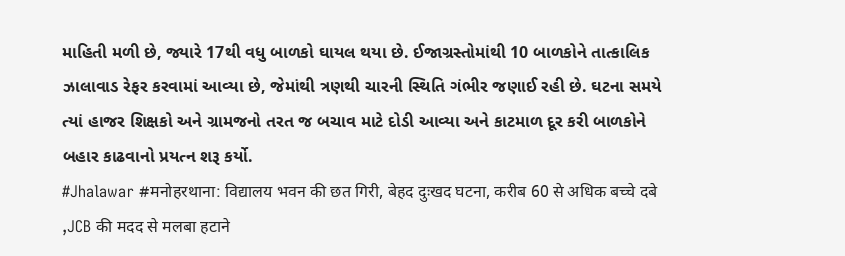માહિતી મળી છે, જ્યારે 17થી વધુ બાળકો ઘાયલ થયા છે. ઈજાગ્રસ્તોમાંથી 10 બાળકોને તાત્કાલિક ઝાલાવાડ રેફર કરવામાં આવ્યા છે, જેમાંથી ત્રણથી ચારની સ્થિતિ ગંભીર જણાઈ રહી છે. ઘટના સમયે ત્યાં હાજર શિક્ષકો અને ગ્રામજનો તરત જ બચાવ માટે દોડી આવ્યા અને કાટમાળ દૂર કરી બાળકોને બહાર કાઢવાનો પ્રયત્ન શરૂ કર્યો.
#Jhalawar #मनोहरथाना: विद्यालय भवन की छत गिरी, बेहद दुःखद घटना, करीब 60 से अधिक बच्चे दबे ,JCB की मदद से मलबा हटाने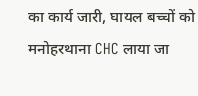का कार्य जारी, घायल बच्चों को मनोहरथाना CHC लाया जा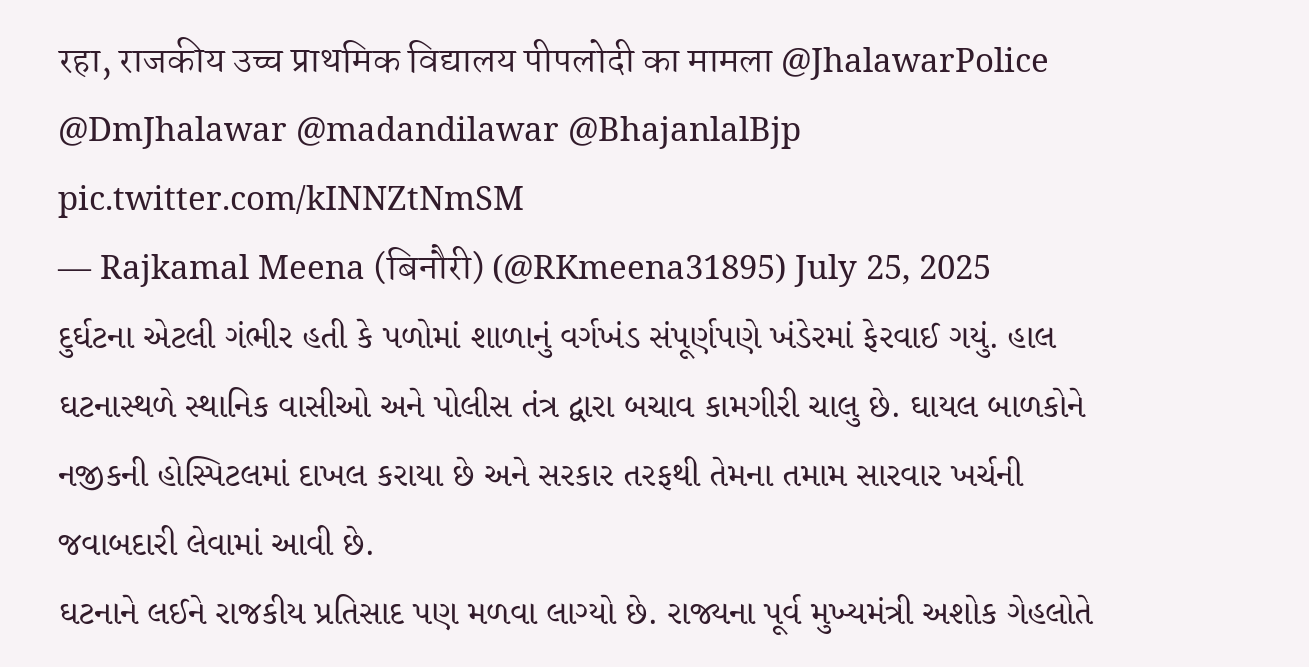रहा, राजकीय उच्च प्राथमिक विद्यालय पीपलोदी का मामला @JhalawarPolice @DmJhalawar @madandilawar @BhajanlalBjp pic.twitter.com/kINNZtNmSM
— Rajkamal Meena (बिनौरी) (@RKmeena31895) July 25, 2025
દુર્ઘટના એટલી ગંભીર હતી કે પળોમાં શાળાનું વર્ગખંડ સંપૂર્ણપણે ખંડેરમાં ફેરવાઈ ગયું. હાલ ઘટનાસ્થળે સ્થાનિક વાસીઓ અને પોલીસ તંત્ર દ્વારા બચાવ કામગીરી ચાલુ છે. ઘાયલ બાળકોને નજીકની હોસ્પિટલમાં દાખલ કરાયા છે અને સરકાર તરફથી તેમના તમામ સારવાર ખર્ચની જવાબદારી લેવામાં આવી છે.
ઘટનાને લઈને રાજકીય પ્રતિસાદ પણ મળવા લાગ્યો છે. રાજ્યના પૂર્વ મુખ્યમંત્રી અશોક ગેહલોતે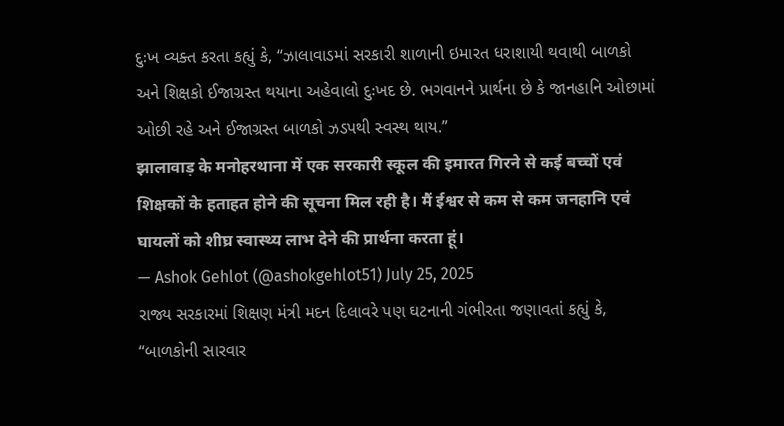દુઃખ વ્યક્ત કરતા કહ્યું કે, “ઝાલાવાડમાં સરકારી શાળાની ઇમારત ધરાશાયી થવાથી બાળકો અને શિક્ષકો ઈજાગ્રસ્ત થયાના અહેવાલો દુઃખદ છે. ભગવાનને પ્રાર્થના છે કે જાનહાનિ ઓછામાં ઓછી રહે અને ઈજાગ્રસ્ત બાળકો ઝડપથી સ્વસ્થ થાય.”
झालावाड़ के मनोहरथाना में एक सरकारी स्कूल की इमारत गिरने से कई बच्चों एवं शिक्षकों के हताहत होने की सूचना मिल रही है। मैं ईश्वर से कम से कम जनहानि एवं घायलों को शीघ्र स्वास्थ्य लाभ देने की प्रार्थना करता हूं।
— Ashok Gehlot (@ashokgehlot51) July 25, 2025
રાજ્ય સરકારમાં શિક્ષણ મંત્રી મદન દિલાવરે પણ ઘટનાની ગંભીરતા જણાવતાં કહ્યું કે, “બાળકોની સારવાર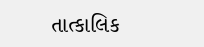તાત્કાલિક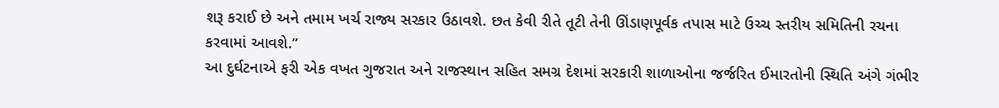શરૂ કરાઈ છે અને તમામ ખર્ચ રાજ્ય સરકાર ઉઠાવશે. છત કેવી રીતે તૂટી તેની ઊંડાણપૂર્વક તપાસ માટે ઉચ્ચ સ્તરીય સમિતિની રચના કરવામાં આવશે.”
આ દુર્ઘટનાએ ફરી એક વખત ગુજરાત અને રાજસ્થાન સહિત સમગ્ર દેશમાં સરકારી શાળાઓના જર્જરિત ઈમારતોની સ્થિતિ અંગે ગંભીર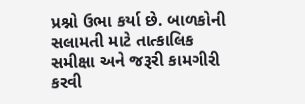પ્રશ્નો ઉભા કર્યા છે. બાળકોની સલામતી માટે તાત્કાલિક સમીક્ષા અને જરૂરી કામગીરી કરવી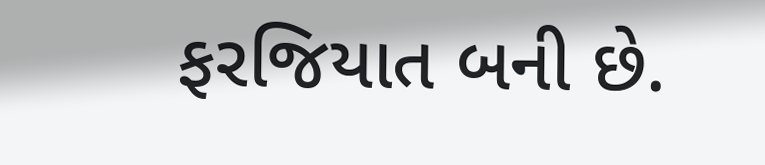ફરજિયાત બની છે.